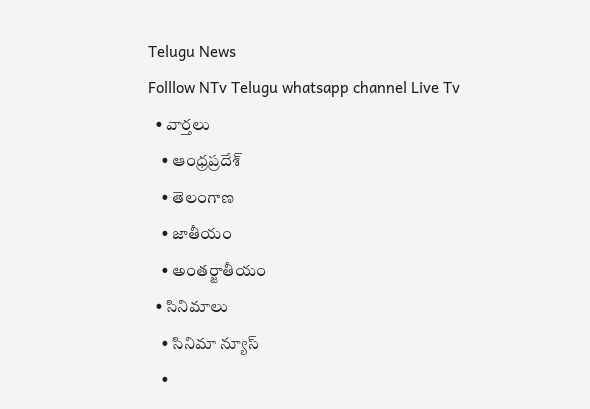Telugu News
Folllow NTv Telugu whatsapp channel Live Tv
  • వార్తలు
    • ఆంధ్రప్రదేశ్
    • తెలంగాణ
    • జాతీయం
    • అంతర్జాతీయం
  • సినిమాలు
    • సినిమా న్యూస్
    •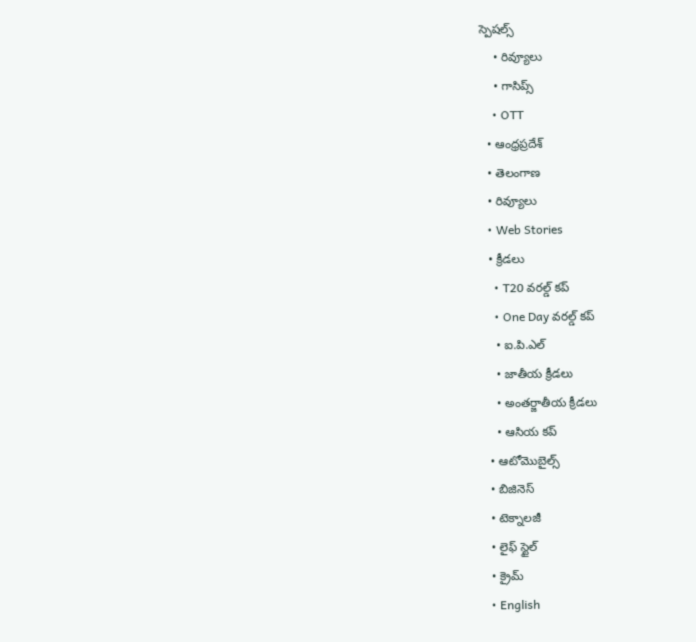స్పెషల్స్
    • రివ్యూలు
    • గాసిప్స్
    • OTT
  • ఆంధ్రప్రదేశ్
  • తెలంగాణ
  • రివ్యూలు
  • Web Stories
  • క్రీడలు
    • T20 వరల్డ్ కప్
    • One Day వరల్డ్ కప్
    • ఐ.పి.ఎల్
    • జాతీయ క్రీడలు
    • అంతర్జాతీయ క్రీడలు
    • ఆసియ కప్
  • ఆటోమొబైల్స్
  • బిజినెస్‌
  • టెక్నాలజీ
  • లైఫ్ స్టైల్
  • క్రైమ్
  • English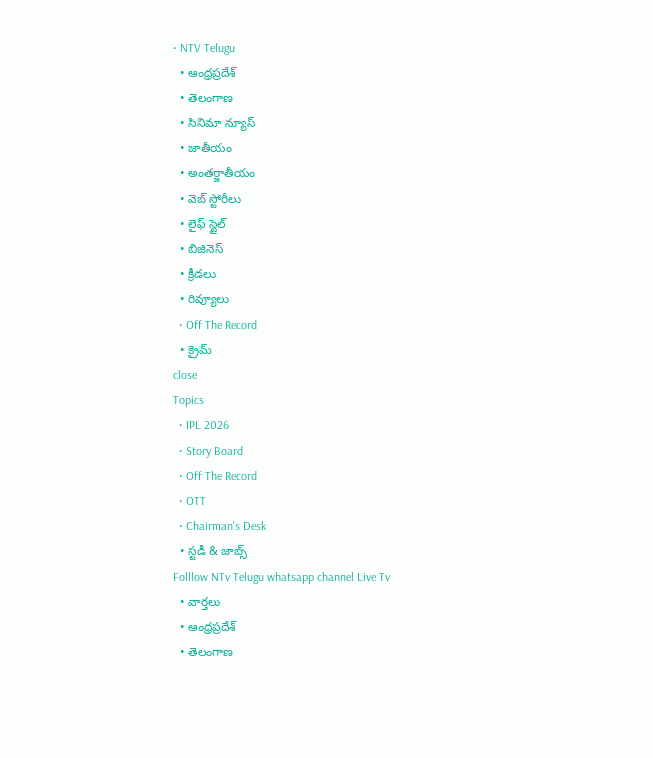• NTV Telugu
  • ఆంధ్రప్రదేశ్
  • తెలంగాణ
  • సినిమా న్యూస్
  • జాతీయం
  • అంతర్జాతీయం
  • వెబ్ స్టోరీలు
  • లైఫ్ స్టైల్
  • బిజినెస్‌
  • క్రీడలు
  • రివ్యూలు
  • Off The Record
  • క్రైమ్
close
Topics
  • IPL 2026
  • Story Board
  • Off The Record
  • OTT
  • Chairman's Desk
  • స్టడీ & జాబ్స్
Folllow NTv Telugu whatsapp channel Live Tv
  • వార్తలు
  • ఆంధ్రప్రదేశ్
  • తెలంగాణ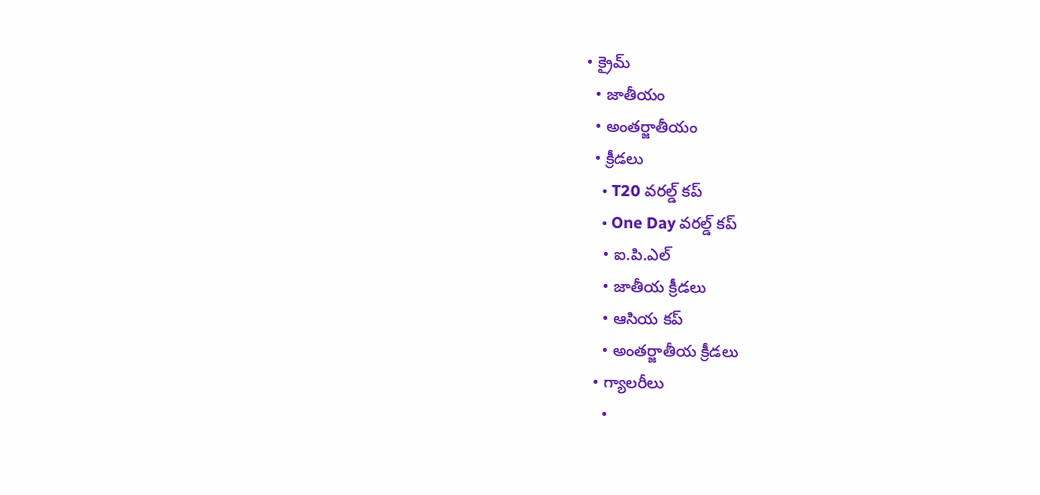• క్రైమ్
  • జాతీయం
  • అంతర్జాతీయం
  • క్రీడలు
    • T20 వరల్డ్ కప్
    • One Day వరల్డ్ కప్
    • ఐ.పి.ఎల్
    • జాతీయ క్రీడలు
    • ఆసియ కప్
    • అంతర్జాతీయ క్రీడలు
  • గ్యాలరీలు
    •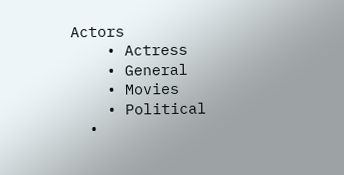Actors
    • Actress
    • General
    • Movies
    • Political
  •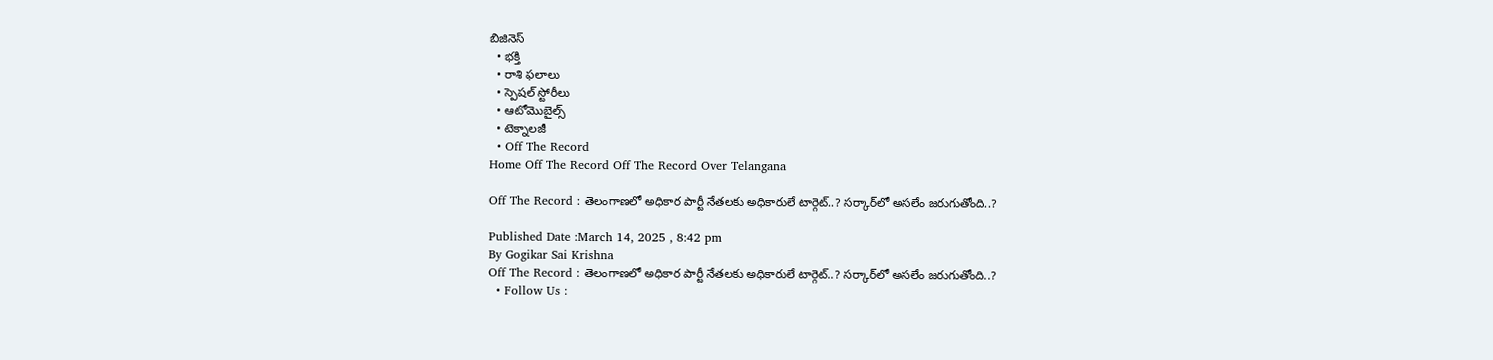బిజినెస్‌
  • భక్తి
  • రాశి ఫలాలు
  • స్పెషల్‌ స్టోరీలు
  • ఆటోమొబైల్స్
  • టెక్నాలజీ
  • Off The Record
Home Off The Record Off The Record Over Telangana

Off The Record : తెలంగాణలో అధికార పార్టీ నేతలకు అధికారులే టార్గెట్..? సర్కార్‌లో అసలేం జరుగుతోంది..?

Published Date :March 14, 2025 , 8:42 pm
By Gogikar Sai Krishna
Off The Record : తెలంగాణలో అధికార పార్టీ నేతలకు అధికారులే టార్గెట్..? సర్కార్‌లో అసలేం జరుగుతోంది..?
  • Follow Us :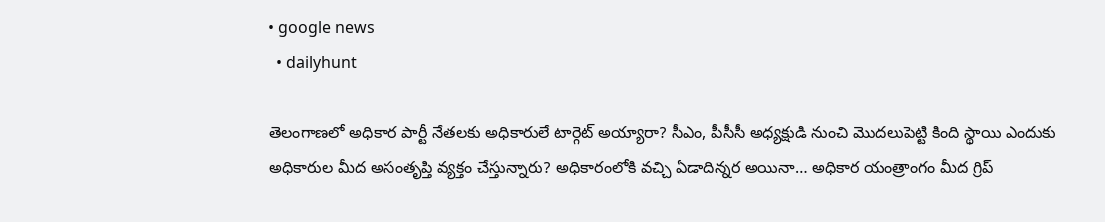• google news
  • dailyhunt

తెలంగాణలో అధికార పార్టీ నేతలకు అధికారులే టార్గెట్ అయ్యారా? సీఎం, పీసీసీ అధ్యక్షుడి నుంచి మొదలుపెట్టి కింది స్థాయి ఎందుకు అధికారుల మీద అసంతృప్తి వ్యక్తం చేస్తున్నారు? అధికారంలోకి వచ్చి ఏడాదిన్నర అయినా… అధికార యంత్రాంగం మీద గ్రిప్‌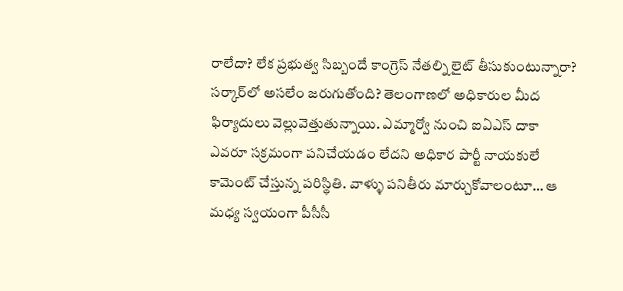రాలేదా? లేక ప్రభుత్వ సిబ్బందే కాంగ్రెస్‌ నేతల్ని లైట్‌ తీసుకుంటున్నారా? సర్కార్‌లో అసలేం జరుగుతోంది? తెలంగాణలో అధికారుల మీద ఫిర్యాదులు వెల్లువెత్తుతున్నాయి. ఎమ్మార్వో నుంచి ఐఏఎస్‌ దాకా ఎవరూ సక్రమంగా పనిచేయడం లేదని అధికార పార్టీ నాయకులే కామెంట్‌ చేస్తున్న పరిస్థితి. వాళ్ళు పనితీరు మార్చుకోవాలంటూ… ఆ మధ్య స్వయంగా పీసీసీ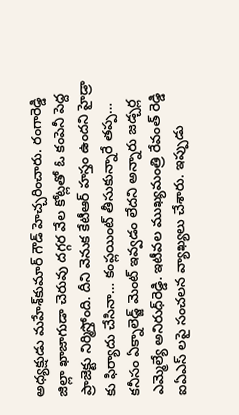అధ్యక్షుడు మహేశ్‌కుమార్‌ గౌడ్‌ హెచ్చరించారు. రంగారెడ్డి జిల్లా ఖాజాగుడా చెరువు దగ్గర వేల కోట్లతో ఓ కంపెనీ పెద్ద ప్రాజెక్టు నిర్మిస్తోంది. దీని వెనుక కేటీఆర్ హస్తం ఉందని హైడ్రా కు ఫిర్యాదు చేసినా… కంప్లయింట్‌ తీసుకున్నారే తప్ప… కనీసం ఏక్నాలెడ్జ్ మెంట్ ఇవ్వడం లేదని అన్నారు జడ్చర్ల ఎమ్మెల్యే అనిరుధ్‌రెడ్డి. ఇటీవల ముఖ్యమంత్రి రేవంత్ రెడ్డి ఐఏఎస్ లపై సంచలన వ్యాఖ్యలు చేశారు. ఇప్పుడు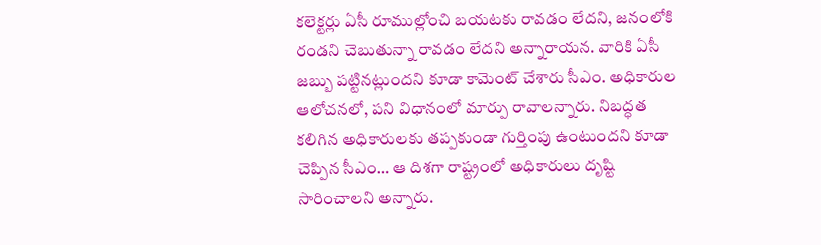కలెక్టర్లు ఏసీ రూముల్లోంచి బయటకు రావడం లేదని, జనంలోకి రండని చెబుతున్నా రావడం లేదని అన్నారాయన. వారికి ఏసీ జబ్బు పట్టినట్లుందని కూడా కామెంట్‌ చేశారు సీఎం. అధికారుల ఆలోచనలో, పని విధానంలో మార్పు రావాలన్నారు. నిబద్ధత కలిగిన అధికారులకు తప్పకుండా గుర్తింపు ఉంటుందని కూడా చెప్పిన సీఎం… ఆ దిశగా రాష్ట్రంలో అధికారులు దృష్టి సారించాలని అన్నారు.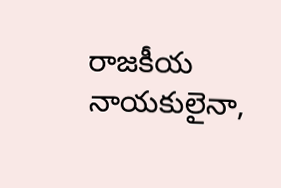రాజకీయ నాయకులైనా,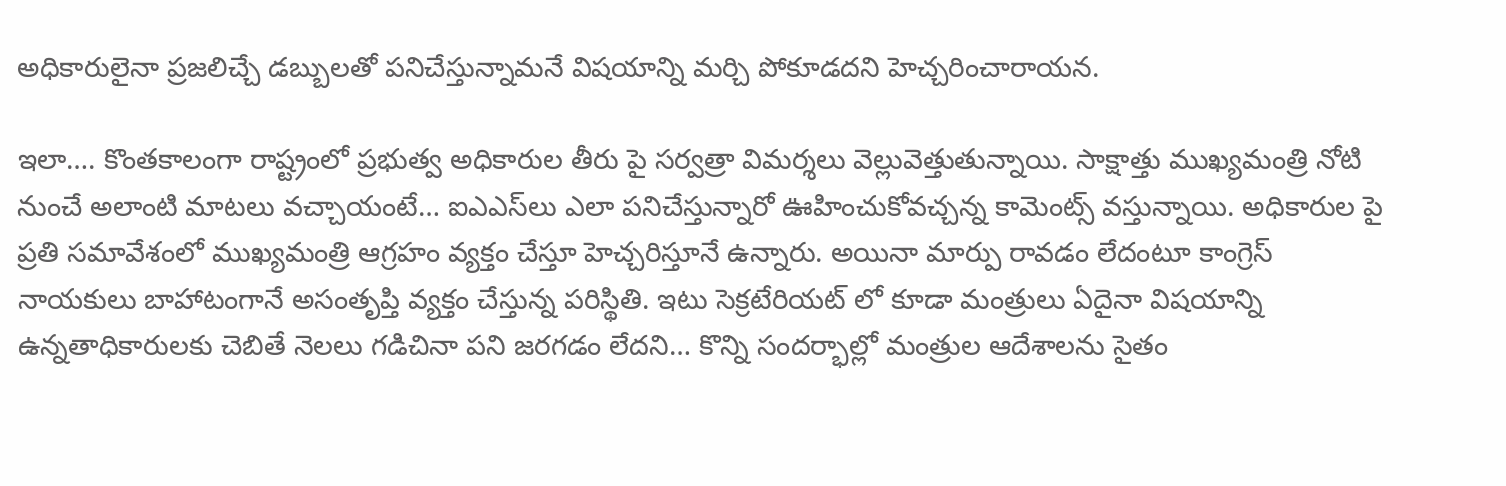అధికారులైనా ప్రజలిచ్చే డబ్బులతో పనిచేస్తున్నామనే విషయాన్ని మర్చి పోకూడదని హెచ్చరించారాయన.

ఇలా…. కొంతకాలంగా రాష్ట్రంలో ప్రభుత్వ అధికారుల తీరు పై సర్వత్రా విమర్శలు వెల్లువెత్తుతున్నాయి. సాక్షాత్తు ముఖ్యమంత్రి నోటి నుంచే అలాంటి మాటలు వచ్చాయంటే… ఐఎఎస్‌లు ఎలా పనిచేస్తున్నారో ఊహించుకోవచ్చన్న కామెంట్స్‌ వస్తున్నాయి. అధికారుల పై ప్రతి సమావేశంలో ముఖ్యమంత్రి ఆగ్రహం వ్యక్తం చేస్తూ హెచ్చరిస్తూనే ఉన్నారు. అయినా మార్పు రావడం లేదంటూ కాంగ్రెస్ నాయకులు బాహాటంగానే అసంతృప్తి వ్యక్తం చేస్తున్న పరిస్థితి. ఇటు సెక్రటేరియట్ లో కూడా మంత్రులు ఏదైనా విషయాన్ని ఉన్నతాధికారులకు చెబితే నెలలు గడిచినా పని జరగడం లేదని… కొన్ని సందర్భాల్లో మంత్రుల ఆదేశాలను సైతం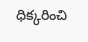ధిక్కరించి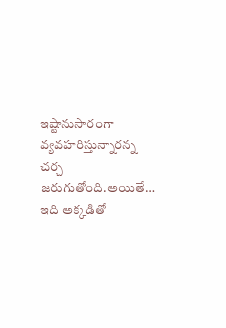ఇష్టానుసారంగా వ్యవహరిస్తున్నారన్న చర్చ జరుగుతోంది.అయితే… ఇది అక్కడితో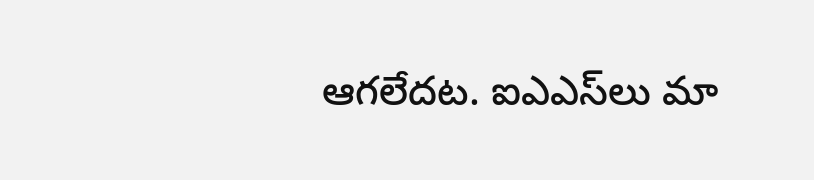ఆగలేదట. ఐఎఎస్‌లు మా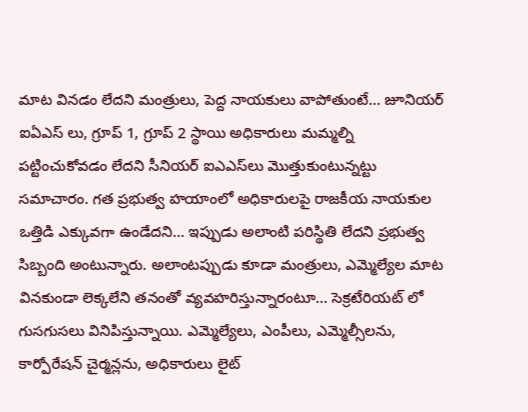మాట వినడం లేదని మంత్రులు, పెద్ద నాయకులు వాపోతుంటే… జూనియర్ ఐఏఎస్ లు, గ్రూప్ 1, గ్రూప్ 2 స్థాయి అధికారులు మమ్మల్ని పట్టించుకోవడం లేదని సీనియర్‌ ఐఎఎస్‌లు మొత్తుకుంటున్నట్టు సమాచారం. గత ప్రభుత్వ హయాంలో అధికారులపై రాజకీయ నాయకుల ఒత్తిడి ఎక్కువగా ఉండేదని… ఇప్పుడు అలాంటి పరిస్థితి లేదని ప్రభుత్వ సిబ్బంది అంటున్నారు. అలాంటప్పుడు కూడా మంత్రులు, ఎమ్మెల్యేల మాట వినకుండా లెక్కలేని తనంతో వ్యవహరిస్తున్నారంటూ… సెక్రటేరియట్ లో గుసగుసలు వినిపిస్తున్నాయి. ఎమ్మెల్యేలు, ఎంపీలు, ఎమ్మెల్సీలను, కార్పోరేషన్ చైర్మన్లను, అధికారులు లైట్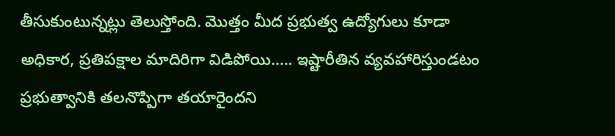తీసుకుంటున్నట్లు తెలుస్తోంది. మొత్తం మీద ప్రభుత్వ ఉద్యోగులు కూడా అధికార, ప్రతిపక్షాల మాదిరిగా విడిపోయి….. ఇష్టారీతిన వ్యవహారిస్తుండటం ప్రభుత్వానికి తలనొప్పిగా తయారైందని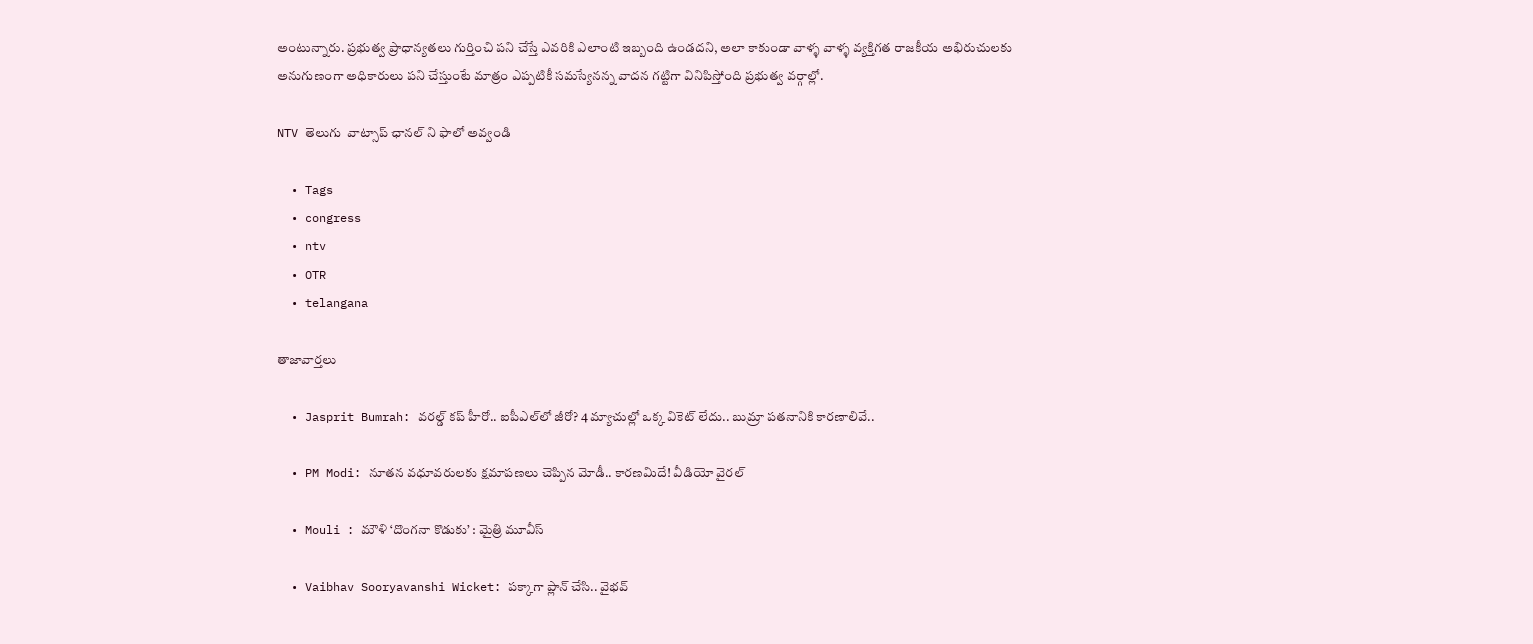అంటున్నారు. ప్రభుత్వ ప్రాధాన్యతలు గుర్తించి పని చేస్తే ఎవరికి ఎలాంటి ఇబ్బంది ఉండదని, అలా కాకుండా వాళ్ళ వాళ్ళ వ్యక్తిగత రాజకీయ అభిరుచులకు అనుగుణంగా అధికారులు పని చేస్తుంటే మాత్రం ఎప్పటికీ సమస్యేనన్న వాదన గట్టిగా వినిపిస్తోంది ప్రభుత్వ వర్గాల్లో.

NTV తెలుగు  వాట్సాప్ ఛానల్ ని ఫాలో అవ్వండి

  • Tags
  • congress
  • ntv
  • OTR
  • telangana

తాజావార్తలు

  • Jasprit Bumrah: వరల్డ్ కప్ హీరో.. ఐపీఎల్‌లో జీరో? 4 మ్యాచుల్లో ఒక్క వికెట్ లేదు.. బుమ్రా పతనానికి కారణాలివే..

  • PM Modi: నూతన వధూవరులకు క్షమాపణలు చెప్పిన మోడీ.. కారణమిదే! వీడియో వైరల్

  • Mouli : మౌళి ‘దొంగనా కొడుకు’ : మైత్రి మూవీస్

  • Vaibhav Sooryavanshi Wicket: పక్కాగా ప్లాన్ చేసి.. వైభవ్‌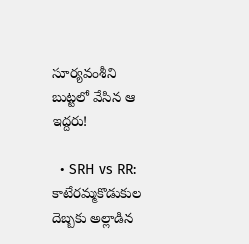సూర్యవంశీని బుట్టలో వేసిన ఆ ఇద్దరు!

  • SRH vs RR: కాటేరమ్మకొడుకుల దెబ్బకు అల్లాడిన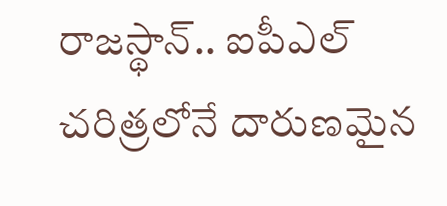రాజస్థాన్.. ఐపీఎల్ చరిత్రలోనే దారుణమైన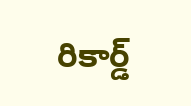రికార్డ్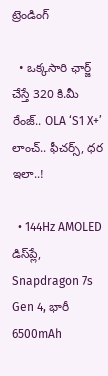ట్రెండింగ్‌

  • ఒక్కసారి ఛార్జ్ చేస్తే 320 కి.మీ రేంజ్.. OLA ‘S1 X+’ లాంచ్.. ఫీచర్స్, ధర ఇలా..!

  • 144Hz AMOLED డిస్‌ప్లే, Snapdragon 7s Gen 4, భారీ 6500mAh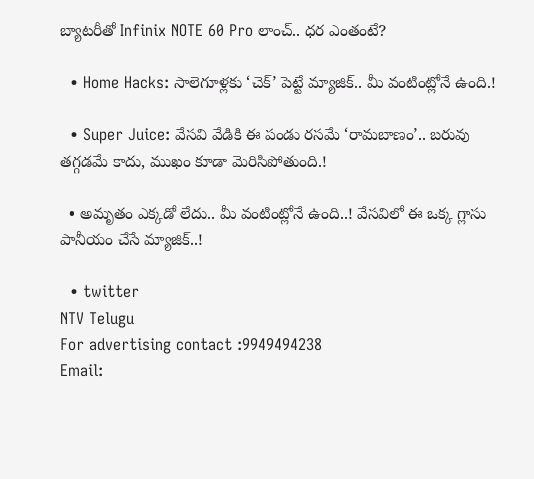బ్యాటరీతో Infinix NOTE 60 Pro లాంచ్.. ధర ఎంతంటే?

  • Home Hacks: సాలెగూళ్లకు ‘చెక్’ పెట్టే మ్యాజిక్.. మీ వంటింట్లోనే ఉంది.!

  • Super Juice: వేసవి వేడికి ఈ పండు రసమే ‘రామబాణం’.. బరువు తగ్గడమే కాదు, ముఖం కూడా మెరిసిపోతుంది.!

  • అమృతం ఎక్కడో లేదు.. మీ వంటింట్లోనే ఉంది..! వేసవిలో ఈ ఒక్క గ్లాసు పానీయం చేసే మ్యాజిక్..!

  • twitter
NTV Telugu
For advertising contact :9949494238
Email: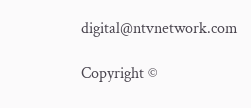digital@ntvnetwork.com

Copyright ©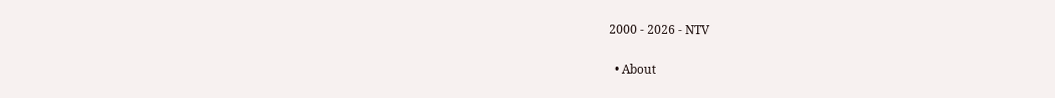2000 - 2026 - NTV

  • About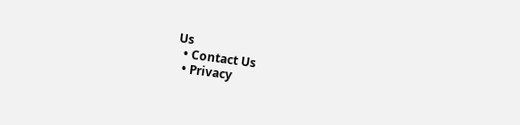Us
  • Contact Us
  • Privacy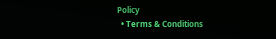Policy
  • Terms & Conditions